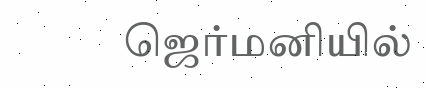ஜெர்மனியில்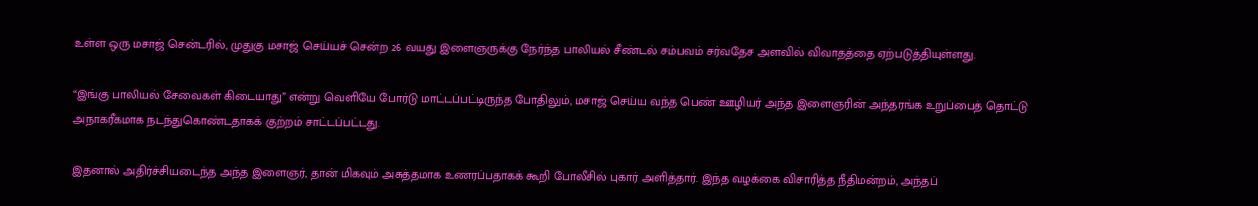உள்ள ஒரு மசாஜ் சென்டரில், முதுகு மசாஜ் செய்யச் சென்ற 26 வயது இளைஞருக்கு நேர்ந்த பாலியல் சீண்டல் சம்பவம் சர்வதேச அளவில் விவாதத்தை ஏற்படுத்தியுள்ளது.

“இங்கு பாலியல் சேவைகள் கிடையாது” என்று வெளியே போர்டு மாட்டப்பட்டிருந்த போதிலும், மசாஜ் செய்ய வந்த பெண் ஊழியர் அந்த இளைஞரின் அந்தரங்க உறுப்பைத் தொட்டு அநாகரீகமாக நடந்துகொண்டதாகக் குற்றம் சாட்டப்பட்டது.

இதனால் அதிர்ச்சியடைந்த அந்த இளைஞர், தான் மிகவும் அசுத்தமாக உணரப்பதாகக் கூறி போலீசில் புகார் அளித்தார். இந்த வழக்கை விசாரித்த நீதிமன்றம், அந்தப்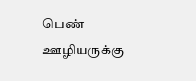பெண் ஊழியருக்கு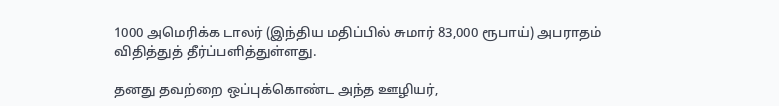1000 அமெரிக்க டாலர் (இந்திய மதிப்பில் சுமார் 83,000 ரூபாய்) அபராதம் விதித்துத் தீர்ப்பளித்துள்ளது.

தனது தவற்றை ஒப்புக்கொண்ட அந்த ஊழியர்,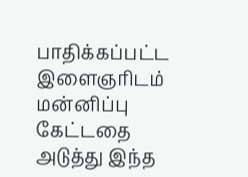பாதிக்கப்பட்ட இளைஞரிடம் மன்னிப்பு கேட்டதை அடுத்து இந்த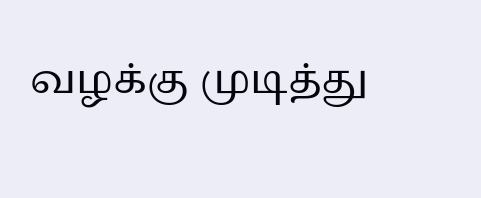வழக்கு முடித்து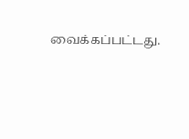வைக்கப்பட்டது.